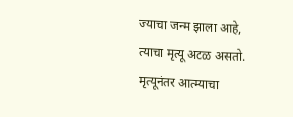ज्याचा जन्म झाला आहे, त्याचा मृत्यू अटळ असतो. मृत्यूनंतर आत्म्याचा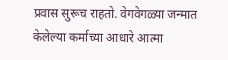प्रवास सुरूच राहतो. वेगवेगळ्या जन्मात केलेल्या कर्माच्या आधारे आत्मा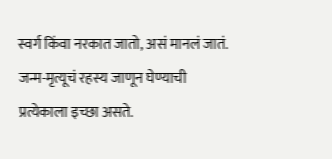स्वर्ग किंवा नरकात जातो, असं मानलं जातं. जन्म-मृत्यूचं रहस्य जाणून घेण्याची प्रत्येकाला इच्छा असते.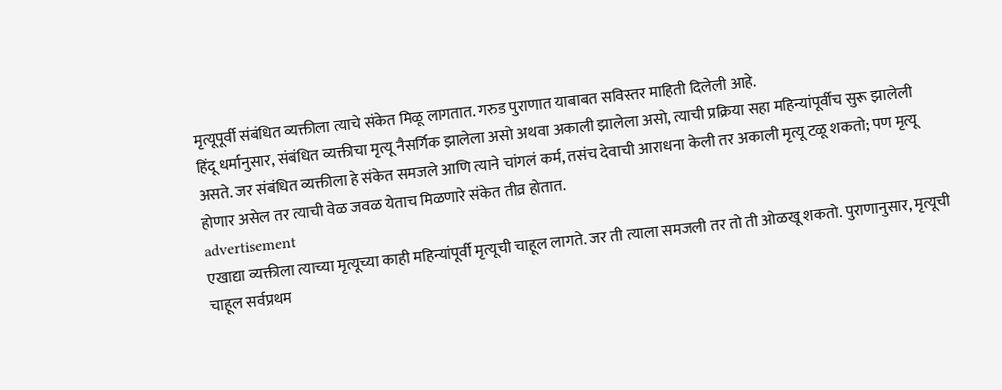मृत्यूपूर्वी संबंधित व्यक्तीला त्याचे संकेत मिळू लागतात. गरुड पुराणात याबाबत सविस्तर माहिती दिलेली आहे.
हिंदू धर्मानुसार, संबंधित व्यक्तीचा मृत्यू नैसर्गिक झालेला असो अथवा अकाली झालेला असो, त्याची प्रक्रिया सहा महिन्यांपूर्वीच सुरू झालेली असते. जर संबंधित व्यक्तीला हे संकेत समजले आणि त्याने चांगलं कर्म, तसंच देवाची आराधना केली तर अकाली मृत्यू टळू शकतो; पण मृत्यू होणार असेल तर त्याची वेळ जवळ येताच मिळणारे संकेत तीव्र होतात.
advertisement
एखाद्या व्यक्तीला त्याच्या मृत्यूच्या काही महिन्यांपूर्वी मृत्यूची चाहूल लागते. जर ती त्याला समजली तर तो ती ओळखू शकतो. पुराणानुसार, मृत्यूची चाहूल सर्वप्रथम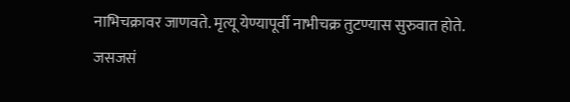नाभिचक्रावर जाणवते. मृत्यू येण्यापूर्वी नाभीचक्र तुटण्यास सुरुवात होते. जसजसं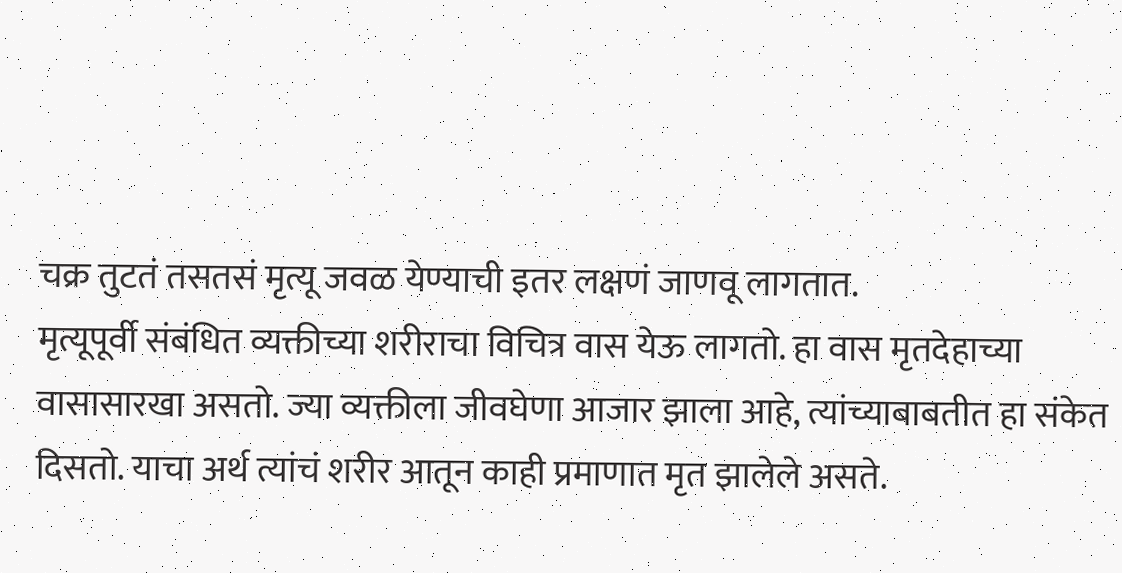चक्र तुटतं तसतसं मृत्यू जवळ येण्याची इतर लक्षणं जाणवू लागतात.
मृत्यूपूर्वी संबंधित व्यक्तीच्या शरीराचा विचित्र वास येऊ लागतो. हा वास मृतदेहाच्या वासासारखा असतो. ज्या व्यक्तीला जीवघेणा आजार झाला आहे, त्यांच्याबाबतीत हा संकेत दिसतो. याचा अर्थ त्यांचं शरीर आतून काही प्रमाणात मृत झालेले असते.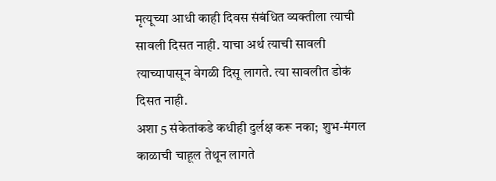मृत्यूच्या आधी काही दिवस संबंधित व्यक्तीला त्याची सावली दिसत नाही. याचा अर्थ त्याची सावली त्याच्यापासून वेगळी दिसू लागते. त्या सावलीत डोकं दिसत नाही.
अशा 5 संकेतांकडे कधीही दुर्लक्ष करू नका; शुभ-मंगल काळाची चाहूल तेथून लागते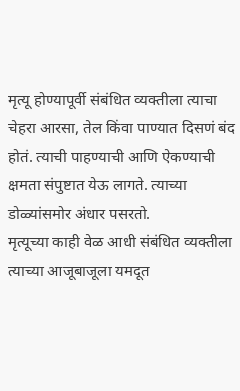मृत्यू होण्यापूर्वी संबंधित व्यक्तीला त्याचा चेहरा आरसा, तेल किंवा पाण्यात दिसणं बंद होतं. त्याची पाहण्याची आणि ऐकण्याची क्षमता संपुष्टात येऊ लागते. त्याच्या डोळ्यांसमोर अंधार पसरतो.
मृत्यूच्या काही वेळ आधी संबंधित व्यक्तीला त्याच्या आजूबाजूला यमदूत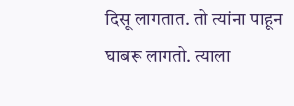दिसू लागतात. तो त्यांना पाहून घाबरू लागतो. त्याला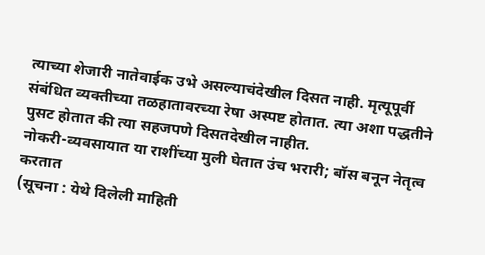त्याच्या शेजारी नातेवाईक उभे असल्याचंदेखील दिसत नाही. मृत्यूपूर्वी संबंधित व्यक्तीच्या तळहातावरच्या रेषा अस्पष्ट होतात. त्या अशा पद्धतीने पुसट होतात की त्या सहजपणे दिसतदेखील नाहीत.
नोकरी-व्यवसायात या राशींच्या मुली घेतात उंच भरारी; बॉस बनून नेतृत्व करतात
(सूचना : येथे दिलेली माहिती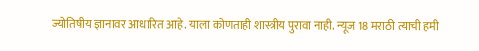ज्योतिषीय ज्ञानावर आधारित आहे. याला कोणताही शास्त्रीय पुरावा नाही. न्यूज 18 मराठी त्याची हमी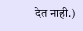देत नाही.)